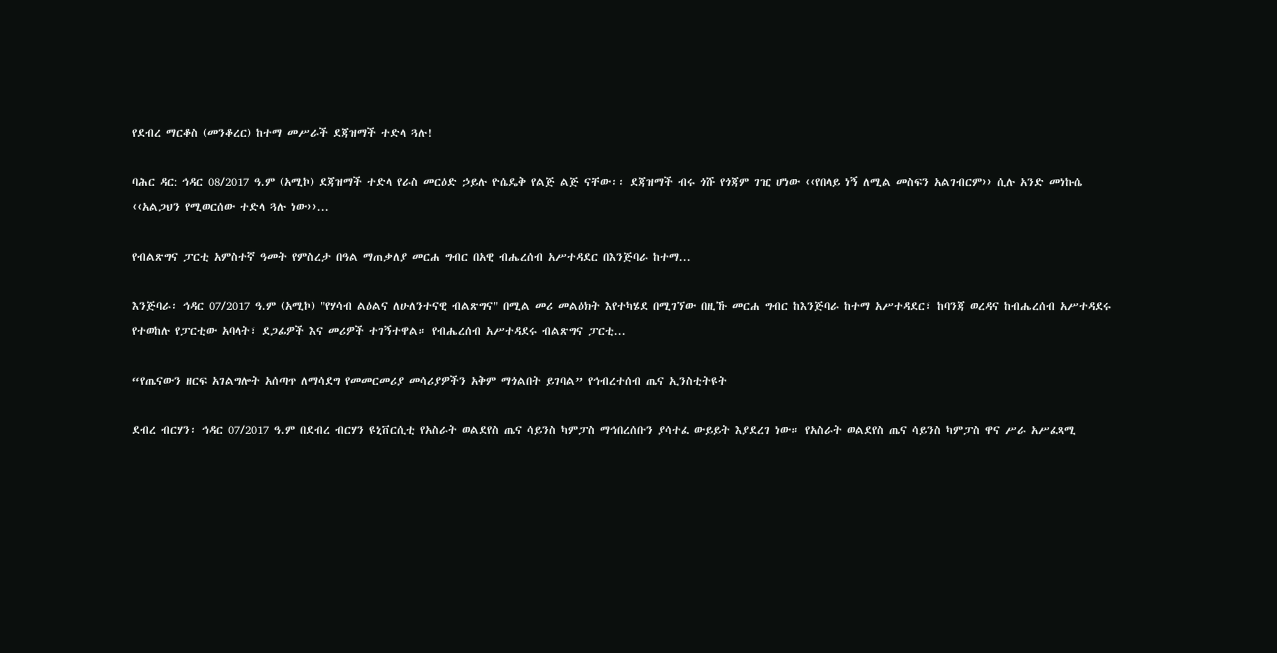የደብረ ማርቆስ (መንቆረር) ከተማ መሥራች ደጃዝማች ተድላ ጓሉ!

ባሕር ዳር: ኅዳር 08/2017 ዓ.ም (አሚኮ) ደጃዝማች ተድላ የራስ መርዕድ ኃይሉ ዮሴዴቅ የልጅ ልጅ ናቸው፡፡ ደጃዝማች ብሩ ጎሹ የጎጃም ገዢ ሆነው ‹‹የበላይ ነኝ ለሚል መስፍን አልገብርም›› ሲሉ አንድ መነኩሴ ‹‹አልጋህን የሚወርሰው ተድላ ጓሉ ነው››...

የብልጽግና ፓርቲ አምስተኛ ዓመት የምስረታ በዓል ማጠቃለያ መርሐ ግብር በአዊ ብሔረሰብ አሥተዳደር በእንጅባራ ከተማ...

እንጅባራ፡ ኅዳር 07/2017 ዓ.ም (አሚኮ) "የሃሳብ ልዕልና ለሁለንተናዊ ብልጽግና" በሚል መሪ መልዕክት እየተካሄደ በሚገኘው በዚኹ መርሐ ግብር ከእንጅባራ ከተማ አሥተዳደር፣ ከባንጃ ወረዳና ከብሔረሰብ አሥተዳደሩ የተወከሉ የፓርቲው አባላት፣ ደጋፊዎች እና መሪዎች ተገኝተዋል። የብሔረሰብ አሥተዳደሩ ብልጽግና ፓርቲ...

“የጤናውን ዘርፍ አገልግሎት አሰጣጥ ለማሳደግ የመመርመሪያ መሳሪያዎችን አቅም ማጎልበት ይገባል” የኅብረተሰብ ጤና ኢንስቲትዩት

ደብረ ብርሃን፡ ኅዳር 07/2017 ዓ.ም በደብረ ብርሃን ዩኒቨርሲቲ የአስራት ወልደየስ ጤና ሳይንስ ካምፓስ ማኅበረሰቡን ያሳተፈ ውይይት እያደረገ ነው። የአስራት ወልደየስ ጤና ሳይንስ ካምፓስ ዋና ሥራ አሥፈጻሚ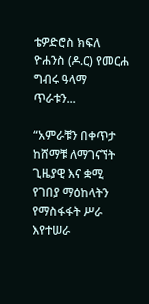ቴዎድሮስ ክፍለ ዮሐንስ (ዶ.ር) የመርሐ ግብሩ ዓላማ ጥራቱን...

“አምራቹን በቀጥታ ከሸማቹ ለማገናኘት ጊዜያዊ እና ቋሚ የገበያ ማዕከላትን የማስፋፋት ሥራ እየተሠራ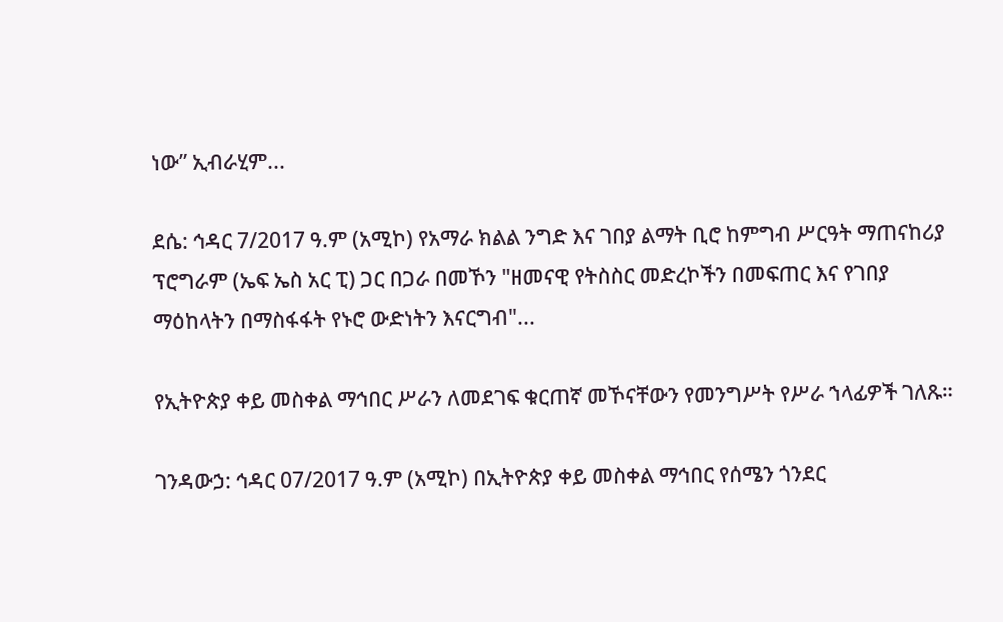ነው” ኢብራሂም...

ደሴ: ኅዳር 7/2017 ዓ.ም (አሚኮ) የአማራ ክልል ንግድ እና ገበያ ልማት ቢሮ ከምግብ ሥርዓት ማጠናከሪያ ፕሮግራም (ኤፍ ኤስ አር ፒ) ጋር በጋራ በመኾን "ዘመናዊ የትስስር መድረኮችን በመፍጠር እና የገበያ ማዕከላትን በማስፋፋት የኑሮ ውድነትን እናርግብ"...

የኢትዮጵያ ቀይ መስቀል ማኅበር ሥራን ለመደገፍ ቁርጠኛ መኾናቸውን የመንግሥት የሥራ ኀላፊዎች ገለጹ።

ገንዳውኃ: ኅዳር 07/2017 ዓ.ም (አሚኮ) በኢትዮጵያ ቀይ መስቀል ማኅበር የሰሜን ጎንደር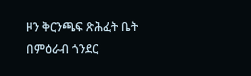ዞን ቅርንጫፍ ጽሕፈት ቤት በምዕራብ ጎንደር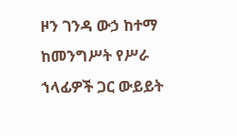ዞን ገንዳ ውኃ ከተማ ከመንግሥት የሥራ ኀላፊዎች ጋር ውይይት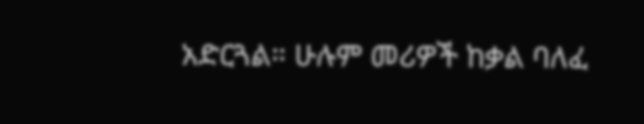አድርጓል። ሁሉም መሪዎች ከቃል ባለፈ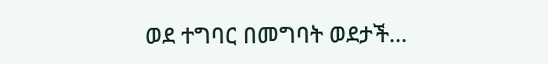ወደ ተግባር በመግባት ወደታች...